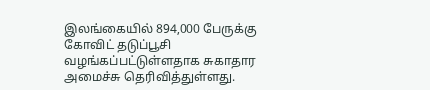இலங்கையில் 894,000 பேருக்கு கோவிட் தடுப்பூசி வழங்கப்பட்டுள்ளதாக சுகாதார அமைச்சு தெரிவித்துள்ளது.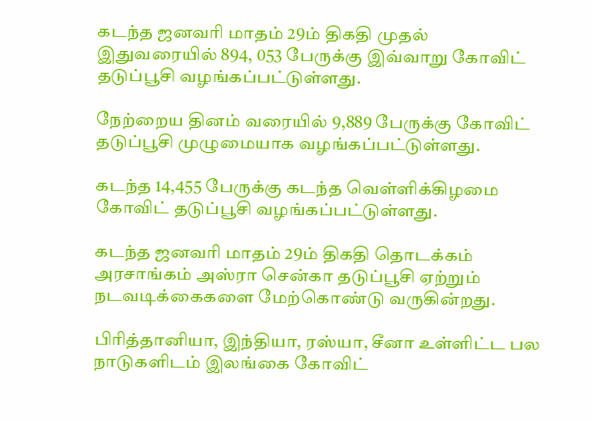கடந்த ஜனவரி மாதம் 29ம் திகதி முதல் இதுவரையில் 894, 053 பேருக்கு இவ்வாறு கோவிட் தடுப்பூசி வழங்கப்பட்டுள்ளது.

நேற்றைய தினம் வரையில் 9,889 பேருக்கு கோவிட் தடுப்பூசி முழுமையாக வழங்கப்பட்டுள்ளது.

கடந்த 14,455 பேருக்கு கடந்த வெள்ளிக்கிழமை கோவிட் தடுப்பூசி வழங்கப்பட்டுள்ளது.

கடந்த ஜனவரி மாதம் 29ம் திகதி தொடக்கம் அரசாங்கம் அஸ்ரா சென்கா தடுப்பூசி ஏற்றும் நடவடிக்கைகளை மேற்கொண்டு வருகின்றது.

பிரித்தானியா, இந்தியா, ரஸ்யா, சீனா உள்ளிட்ட பல நாடுகளிடம் இலங்கை கோவிட்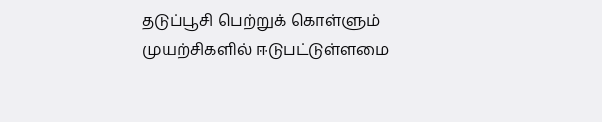தடுப்பூசி பெற்றுக் கொள்ளும் முயற்சிகளில் ஈடுபட்டுள்ளமை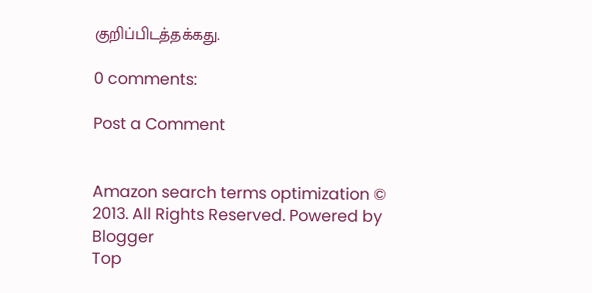குறிப்பிடத்தக்கது.

0 comments:

Post a Comment


Amazon search terms optimization © 2013. All Rights Reserved. Powered by Blogger
Top